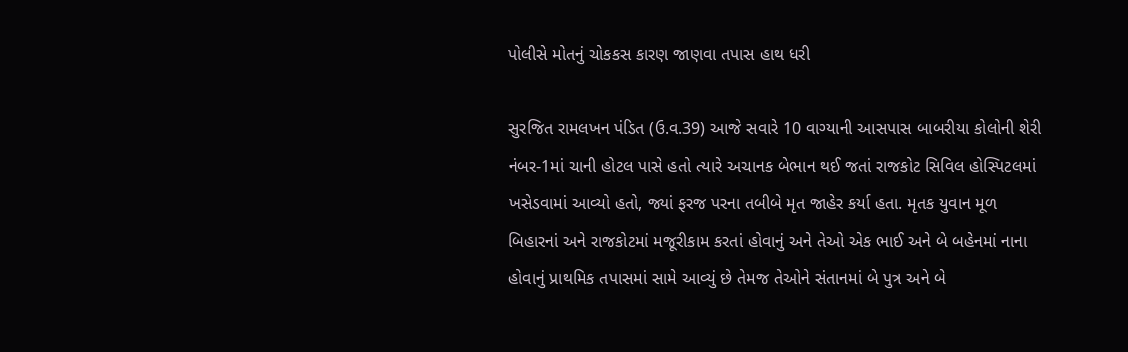પોલીસે મોતનું ચોકકસ કારણ જાણવા તપાસ હાથ ધરી

સુરજિત રામલખન પંડિત (ઉ.વ.39) આજે સવારે 10 વાગ્યાની આસપાસ બાબરીયા કોલોની શેરી નંબર-1માં ચાની હોટલ પાસે હતો ત્યારે અચાનક બેભાન થઈ જતાં રાજકોટ સિવિલ હોસ્પિટલમાં ખસેડવામાં આવ્યો હતો, જ્યાં ફરજ પરના તબીબે મૃત જાહેર કર્યા હતા. મૃતક યુવાન મૂળ બિહારનાં અને રાજકોટમાં મજૂરીકામ કરતાં હોવાનું અને તેઓ એક ભાઈ અને બે બહેનમાં નાના હોવાનું પ્રાથમિક તપાસમાં સામે આવ્યું છે તેમજ તેઓને સંતાનમાં બે પુત્ર અને બે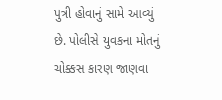પુત્રી હોવાનું સામે આવ્યું છે. પોલીસે યુવકના મોતનું ચોક્કસ કારણ જાણવા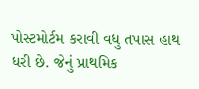પોસ્ટમોર્ટમ કરાવી વધુ તપાસ હાથ ધરી છે. જેનું પ્રાથમિક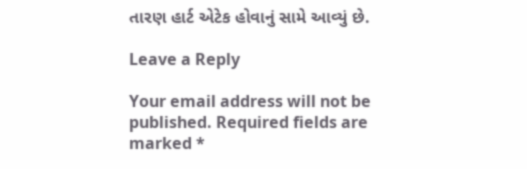તારણ હાર્ટ એટેક હોવાનું સામે આવ્યું છે.

Leave a Reply

Your email address will not be published. Required fields are marked *